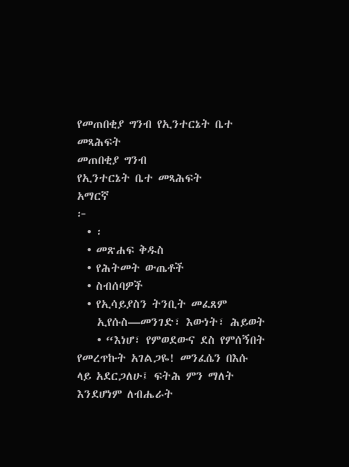የመጠበቂያ ግንብ የኢንተርኔት ቤተ መጻሕፍት
መጠበቂያ ግንብ
የኢንተርኔት ቤተ መጻሕፍት
አማርኛ
፦
  • ፡
  • መጽሐፍ ቅዱስ
  • የሕትመት ውጤቶች
  • ስብሰባዎች
  • የኢሳይያስን ትንቢት መፈጸም
    ኢየሱስ—መንገድ፣ እውነት፣ ሕይወት
    • “እነሆ፣ የምወደውና ደስ የምሰኝበት የመረጥኩት አገልጋዬ! መንፈሴን በእሱ ላይ አደርጋለሁ፤ ፍትሕ ምን ማለት እንደሆነም ለብሔራት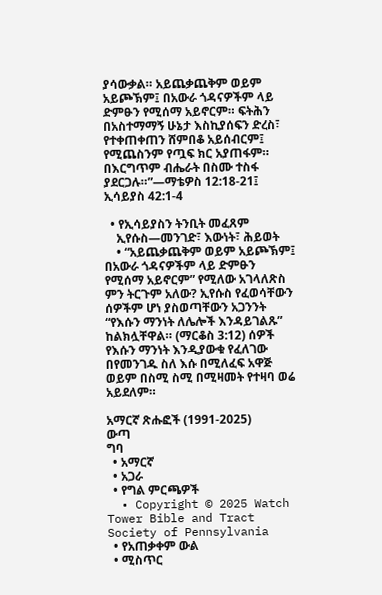ያሳውቃል። አይጨቃጨቅም ወይም አይጮኽም፤ በአውራ ጎዳናዎችም ላይ ድምፁን የሚሰማ አይኖርም። ፍትሕን በአስተማማኝ ሁኔታ እስኪያሰፍን ድረስ፣ የተቀጠቀጠን ሸምበቆ አይሰብርም፤ የሚጨስንም የጧፍ ክር አያጠፋም። በእርግጥም ብሔራት በስሙ ተስፋ ያደርጋሉ።”—ማቴዎስ 12:18-21፤ ኢሳይያስ 42:1-4

  • የኢሳይያስን ትንቢት መፈጸም
    ኢየሱስ—መንገድ፣ እውነት፣ ሕይወት
    • “አይጨቃጨቅም ወይም አይጮኽም፤ በአውራ ጎዳናዎችም ላይ ድምፁን የሚሰማ አይኖርም” የሚለው አገላለጽስ ምን ትርጉም አለው? ኢየሱስ የፈወሳቸውን ሰዎችም ሆነ ያስወጣቸውን አጋንንት “የእሱን ማንነት ለሌሎች እንዳይገልጹ” ከልክሏቸዋል። (ማርቆስ 3:12) ሰዎች የእሱን ማንነት እንዲያውቁ የፈለገው በየመንገዱ ስለ እሱ በሚለፈፍ አዋጅ ወይም በስሚ ስሚ በሚዛመት የተዛባ ወሬ አይደለም።

አማርኛ ጽሑፎች (1991-2025)
ውጣ
ግባ
  • አማርኛ
  • አጋራ
  • የግል ምርጫዎች
  • Copyright © 2025 Watch Tower Bible and Tract Society of Pennsylvania
  • የአጠቃቀም ውል
  • ሚስጥር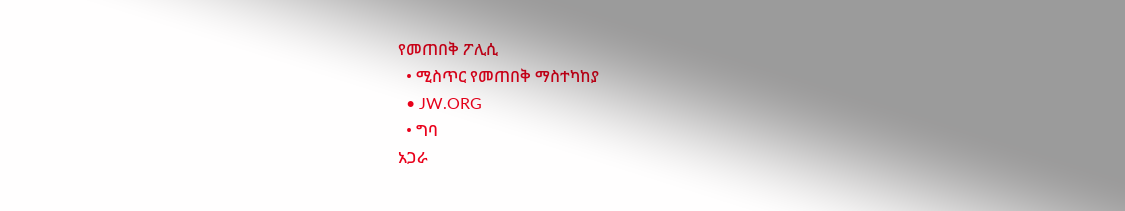የመጠበቅ ፖሊሲ
  • ሚስጥር የመጠበቅ ማስተካከያ
  • JW.ORG
  • ግባ
አጋራ